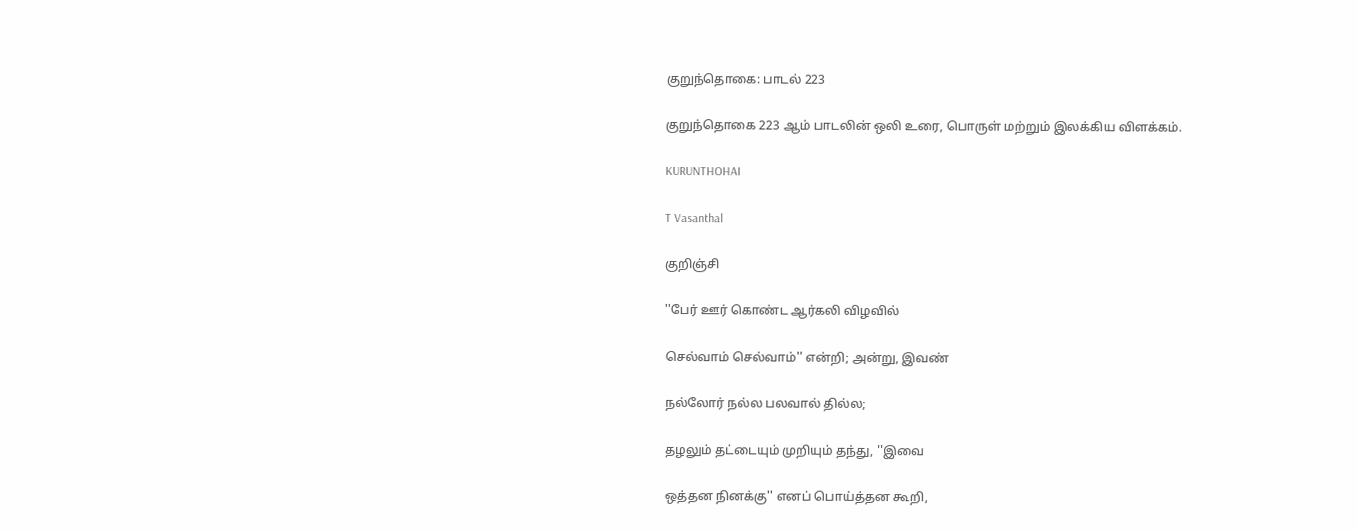குறுந்தொகை: பாடல் 223

குறுந்தொகை 223 ஆம் பாடலின் ஒலி உரை, பொருள் மற்றும் இலக்கிய விளக்கம்.

KURUNTHOHAI

T Vasanthal

குறிஞ்சி

''பேர் ஊர் கொண்ட ஆர்கலி விழவில்

செல்வாம் செல்வாம்'' என்றி; அன்று, இவண்

நல்லோர் நல்ல பலவால் தில்ல;

தழலும் தட்டையும் முறியும் தந்து, ''இவை

ஒத்தன நினக்கு'' எனப் பொய்த்தன கூறி,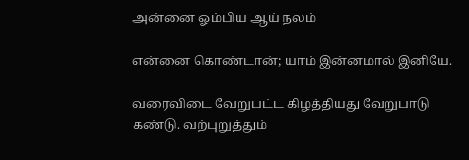அன்னை ஓம்பிய ஆய் நலம்

என்னை கொண்டான்; யாம் இன்னமால் இனியே.

வரைவிடை வேறுபட்ட கிழத்தியது வேறுபாடு கண்டு. வற்புறுத்தும்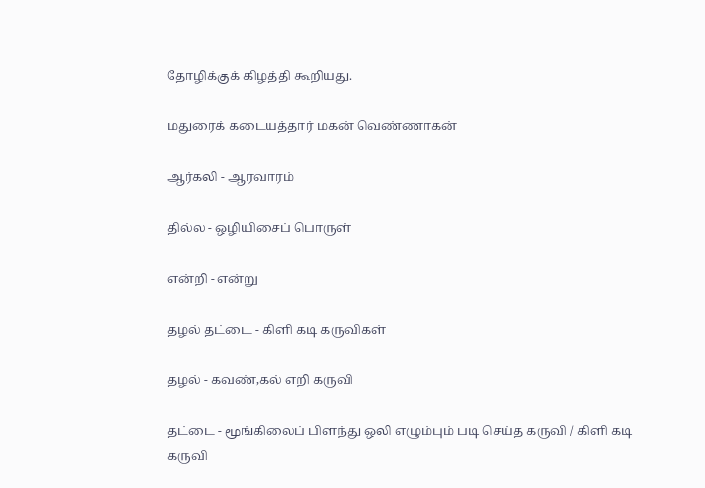தோழிக்குக் கிழத்தி கூறியது.

மதுரைக் கடையத்தார் மகன் வெண்ணாகன்

ஆர்கலி - ஆரவாரம்

தில்ல - ஒழியிசைப் பொருள்

என்றி - என்று

தழல் தட்டை - கிளி கடி கருவிகள்

தழல் - கவண்,கல் எறி கருவி

தட்டை - மூங்கிலைப் பிளந்து ஒலி எழும்பும் படி செய்த கருவி / கிளி கடி கருவி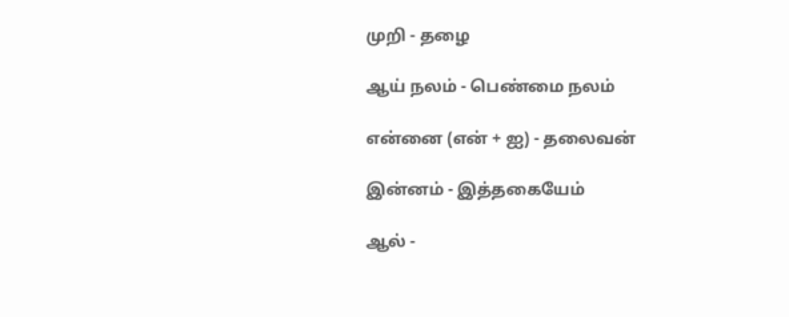முறி - தழை

ஆய் நலம் - பெண்மை நலம்

என்னை (என் + ஐ) - தலைவன்

இன்னம் - இத்தகையேம்

ஆல் -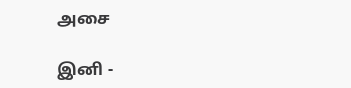அசை

இனி -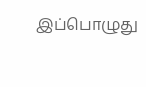இப்பொழுது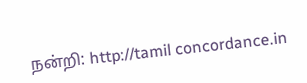நன்றி: http://tamil concordance.in